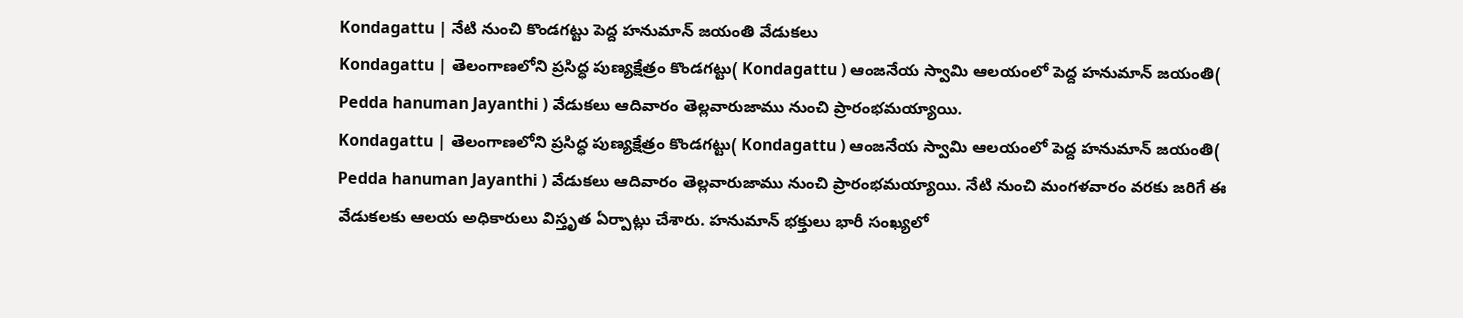Kondagattu | నేటి నుంచి కొండగట్టు పెద్ద హనుమాన్ జయంతి వేడుకలు
Kondagattu | తెలంగాణలోని ప్రసిద్ధ పుణ్యక్షేత్రం కొండగట్టు( Kondagattu ) ఆంజనేయ స్వామి ఆలయంలో పెద్ద హనుమాన్ జయంతి( Pedda hanuman Jayanthi ) వేడుకలు ఆదివారం తెల్లవారుజాము నుంచి ప్రారంభమయ్యాయి.
Kondagattu | తెలంగాణలోని ప్రసిద్ధ పుణ్యక్షేత్రం కొండగట్టు( Kondagattu ) ఆంజనేయ స్వామి ఆలయంలో పెద్ద హనుమాన్ జయంతి( Pedda hanuman Jayanthi ) వేడుకలు ఆదివారం తెల్లవారుజాము నుంచి ప్రారంభమయ్యాయి. నేటి నుంచి మంగళవారం వరకు జరిగే ఈ వేడుకలకు ఆలయ అధికారులు విస్తృత ఏర్పాట్లు చేశారు. హనుమాన్ భక్తులు భారీ సంఖ్యలో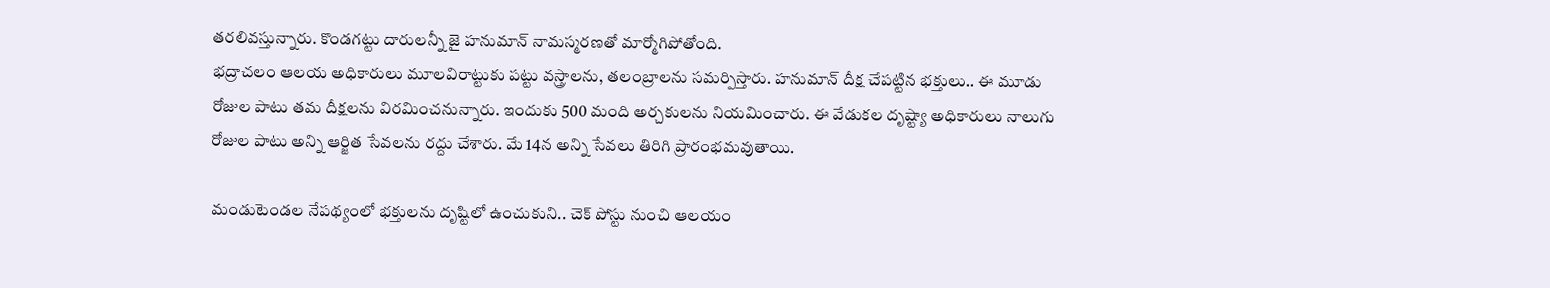తరలివస్తున్నారు. కొండగట్టు దారులన్నీ జై హనుమాన్ నామస్మరణతో మార్మోగిపోతోంది.
భద్రాచలం ఆలయ అధికారులు మూలవిరాట్టుకు పట్టు వస్త్రాలను, తలంబ్రాలను సమర్పిస్తారు. హనుమాన్ దీక్ష చేపట్టిన భక్తులు.. ఈ మూడు రోజుల పాటు తమ దీక్షలను విరమించనున్నారు. ఇందుకు 500 మంది అర్చకులను నియమించారు. ఈ వేడుకల దృష్ట్యా అధికారులు నాలుగు రోజుల పాటు అన్ని ఆర్జిత సేవలను రద్దు చేశారు. మే 14న అన్ని సేవలు తిరిగి ప్రారంభమవుతాయి.

మండుటెండల నేపథ్యంలో భక్తులను దృష్టిలో ఉంచుకుని.. చెక్ పోస్టు నుంచి ఆలయం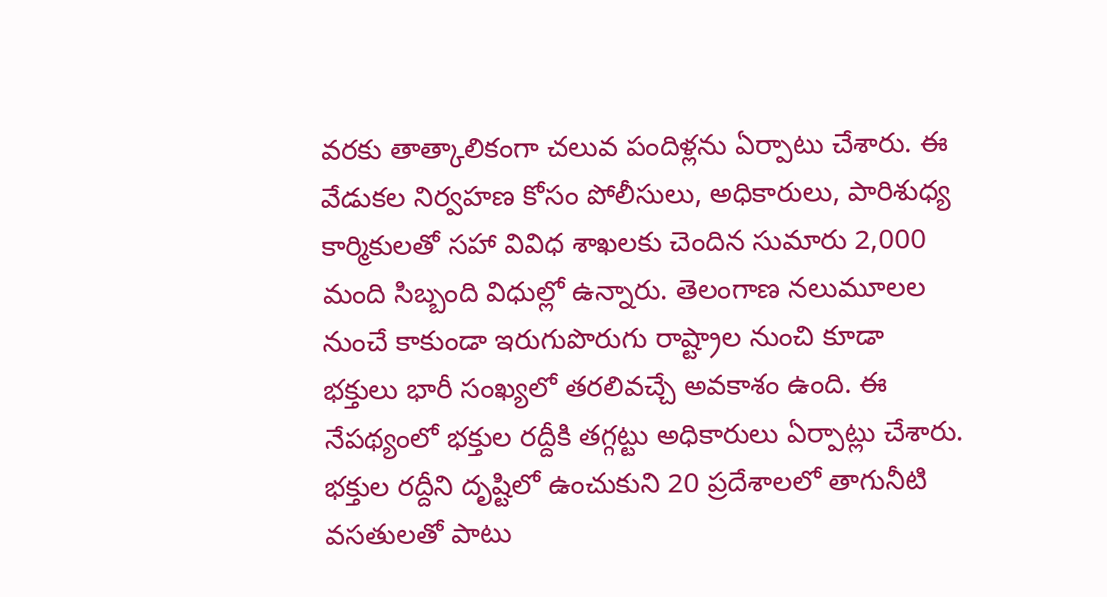వరకు తాత్కాలికంగా చలువ పందిళ్లను ఏర్పాటు చేశారు. ఈ వేడుకల నిర్వహణ కోసం పోలీసులు, అధికారులు, పారిశుధ్య కార్మికులతో సహా వివిధ శాఖలకు చెందిన సుమారు 2,000 మంది సిబ్బంది విధుల్లో ఉన్నారు. తెలంగాణ నలుమూలల నుంచే కాకుండా ఇరుగుపొరుగు రాష్ట్రాల నుంచి కూడా భక్తులు భారీ సంఖ్యలో తరలివచ్చే అవకాశం ఉంది. ఈ నేపథ్యంలో భక్తుల రద్దీకి తగ్గట్టు అధికారులు ఏర్పాట్లు చేశారు.
భక్తుల రద్దీని దృష్టిలో ఉంచుకుని 20 ప్రదేశాలలో తాగునీటి వసతులతో పాటు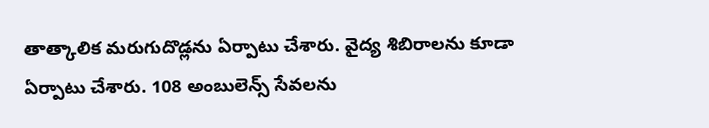తాత్కాలిక మరుగుదొడ్లను ఏర్పాటు చేశారు. వైద్య శిబిరాలను కూడా ఏర్పాటు చేశారు. 108 అంబులెన్స్ సేవలను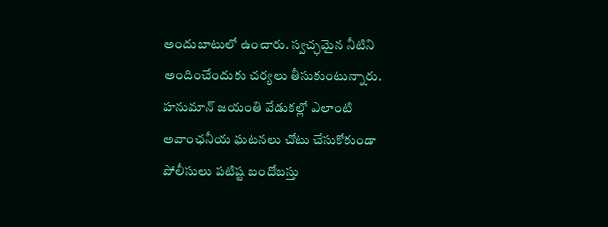అందుబాటులో ఉంచారు. స్వచ్ఛమైన నీటిని అందించేందుకు చర్యలు తీసుకుంటున్నారు.
హనుమాన్ జయంతి వేడుకల్లో ఎలాంటి అవాంఛనీయ ఘటనలు చోటు చేసుకోకుండా పోలీసులు పటిష్ట బందోబస్తు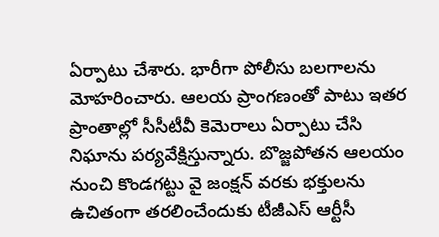ఏర్పాటు చేశారు. భారీగా పోలీసు బలగాలను మోహరించారు. ఆలయ ప్రాంగణంతో పాటు ఇతర ప్రాంతాల్లో సీసీటీవీ కెమెరాలు ఏర్పాటు చేసి నిఘాను పర్యవేక్షిస్తున్నారు. బొజ్జపోతన ఆలయం నుంచి కొండగట్టు వై జంక్షన్ వరకు భక్తులను ఉచితంగా తరలించేందుకు టీజీఎస్ ఆర్టీసీ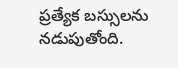ప్రత్యేక బస్సులను నడుపుతోంది.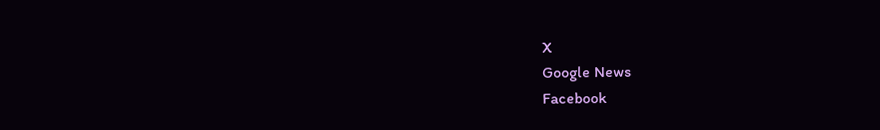X
Google News
Facebook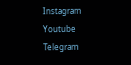Instagram
Youtube
Telegram